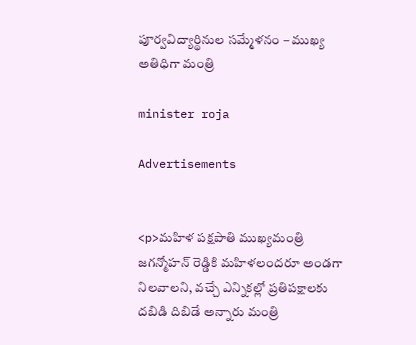పూర్వ‌విద్యార్థినుల స‌మ్మేళ‌నం – ముఖ్య అతిధిగా మంత్రి

minister roja

Advertisements


<p>మహిళ పక్షపాతి ముఖ్యమంత్రి జగన్మోహన్ రెడ్డికి మహిళలందరూ అండగా నిలవాలని, వచ్చే ఎన్నికల్లో ప్రతిపక్షాలకు దబిడి దిబిడే అన్నారు మంత్రి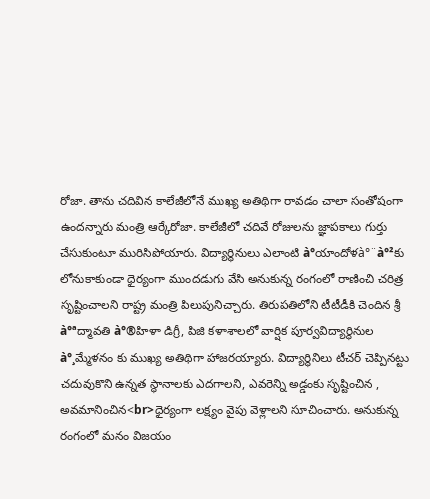రోజా. తాను చదివిన కాలేజీలోనే ముఖ్య అతిథిగా రావడం చాలా సంతోషంగా ఉందన్నారు మంత్రి ఆర్కేరోజా. కాలేజీలో చదివే రోజులను జ్ఞాపకాలు గుర్తు చేసుకుంటూ మురిసిపోయారు. విద్యార్థినులు ఎలాంటి à°యాందోళ‌à°¨à°²కు లోనుకాకుండా ధైర్యంగా ముంద‌డుగు వేసి అనుకున్న రంగంలో రాణించి చరిత్ర సృష్టించాల‌ని రాష్ట్ర మంత్రి పిలుపునిచ్చారు. తిరుప‌తిలోని టీటీడీకి చెందిన శ్రీ à°ªద్మావ‌తి à°®హిళా డిగ్రీ, పిజి క‌ళాశాల‌లో వార్షిక పూర్వ‌విద్యార్థినుల à°¸మ్మేళ‌నం కు ముఖ్య అతిథిగా హాజరయ్యారు. విద్యార్థినిలు టీచర్ చెప్పినట్టు చదువుకొని ఉన్నత స్థానాలకు ఎదగాలని, ఎవరెన్ని అడ్డంకు సృష్టించిన , అవమానించిన<br>ధైర్యంగా లక్ష్యం వైపు వెళ్లాలని సూచించారు. అనుకున్న రంగంలో మనం విజయం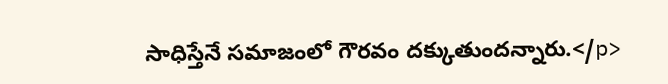సాధిస్తేనే సమాజంలో గౌరవం దక్కుతుందన్నారు.</p>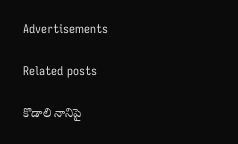Advertisements

Related posts

కొడాలి నానిపై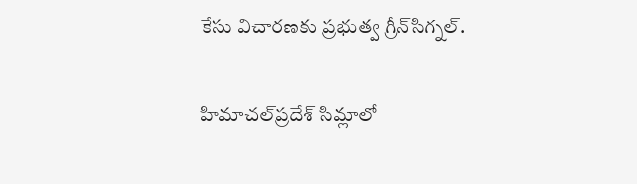కేసు విచారణకు ప్రభుత్వ గ్రీన్‌సిగ్నల్.

హిమాచల్‌ప్రదేశ్ సిమ్లాలో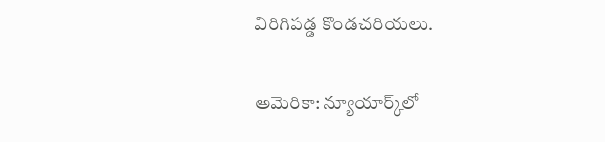విరిగిపడ్డ కొండచరియలు.

అమెరికా: న్యూయార్క్‌లో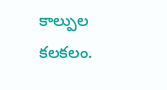కాల్పుల కలకలం.